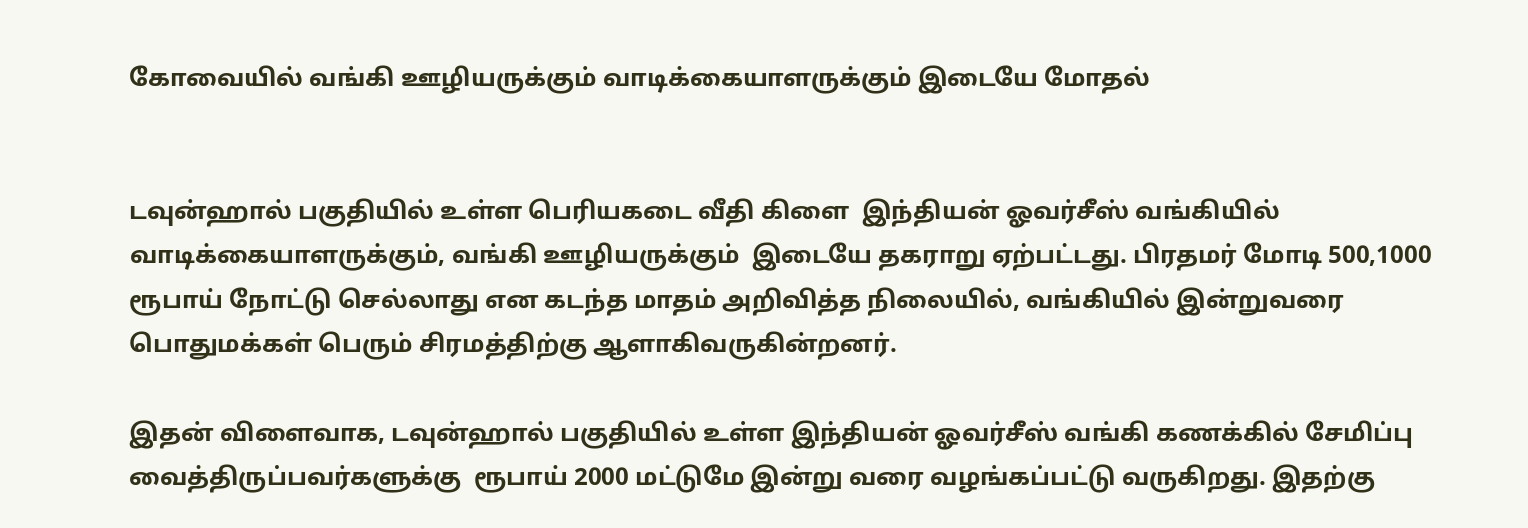கோவையில் வங்கி ஊழியருக்கும் வாடிக்கையாளருக்கும் இடையே மோதல்


டவுன்ஹால் பகுதியில் உள்ள பெரியகடை வீதி கிளை  இந்தியன் ஓவர்சீஸ் வங்கியில் வாடிக்கையாளருக்கும், வங்கி ஊழியருக்கும்  இடையே தகராறு ஏற்பட்டது. பிரதமர் மோடி 500,1000 ரூபாய் நோட்டு செல்லாது என கடந்த மாதம் அறிவித்த நிலையில், வங்கியில் இன்றுவரை பொதுமக்கள் பெரும் சிரமத்திற்கு ஆளாகிவருகின்றனர்.

இதன் விளைவாக, டவுன்ஹால் பகுதியில் உள்ள இந்தியன் ஓவர்சீஸ் வங்கி கணக்கில் சேமிப்பு வைத்திருப்பவர்களுக்கு  ரூபாய் 2000 மட்டுமே இன்று வரை வழங்கப்பட்டு வருகிறது. இதற்கு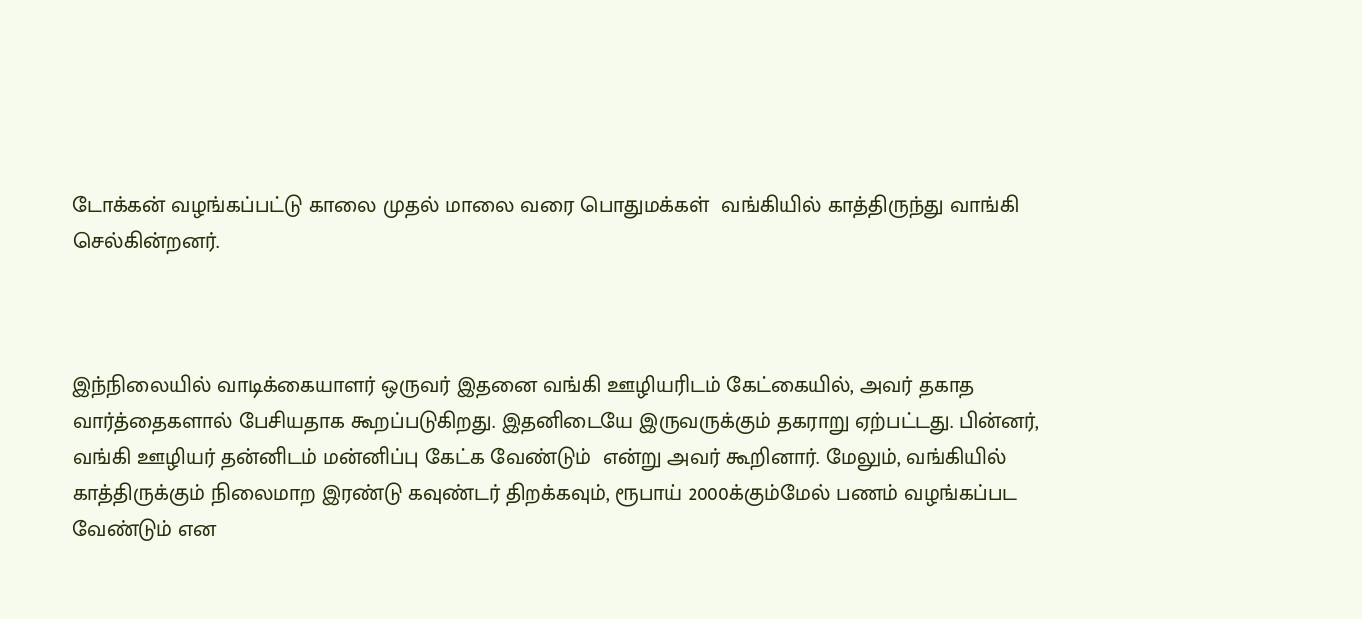டோக்கன் வழங்கப்பட்டு காலை முதல் மாலை வரை பொதுமக்கள்  வங்கியில் காத்திருந்து வாங்கி செல்கின்றனர்.



இந்நிலையில் வாடிக்கையாளர் ஒருவர் இதனை வங்கி ஊழியரிடம் கேட்கையில், அவர் தகாத வார்த்தைகளால் பேசியதாக கூறப்படுகிறது. இதனிடையே இருவருக்கும் தகராறு ஏற்பட்டது. பின்னர், வங்கி ஊழியர் தன்னிடம் மன்னிப்பு கேட்க வேண்டும்  என்று அவர் கூறினார். மேலும், வங்கியில் காத்திருக்கும் நிலைமாற இரண்டு கவுண்டர் திறக்கவும், ரூபாய் 2000க்கும்மேல் பணம் வழங்கப்பட வேண்டும் என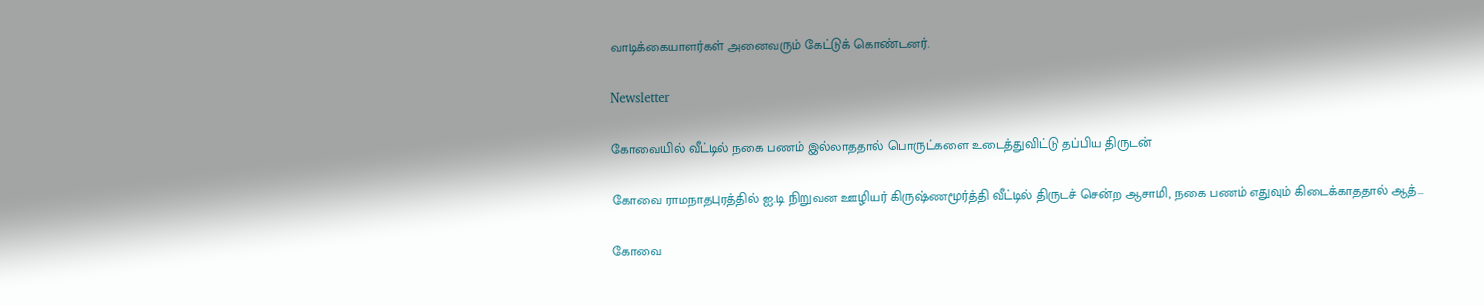வாடிக்கையாளர்கள் அனைவரும் கேட்டுக் கொண்டனர்.

Newsletter

கோவையில் வீட்டில் நகை பணம் இல்லாததால் பொருட்களை உடைத்துவிட்டு தப்பிய திருடன்

கோவை ராமநாதபுரத்தில் ஐ.டி நிறுவன ஊழியர் கிருஷ்ணமூர்த்தி வீட்டில் திருடச் சென்ற ஆசாமி, நகை பணம் எதுவும் கிடைக்காததால் ஆத்...

கோவை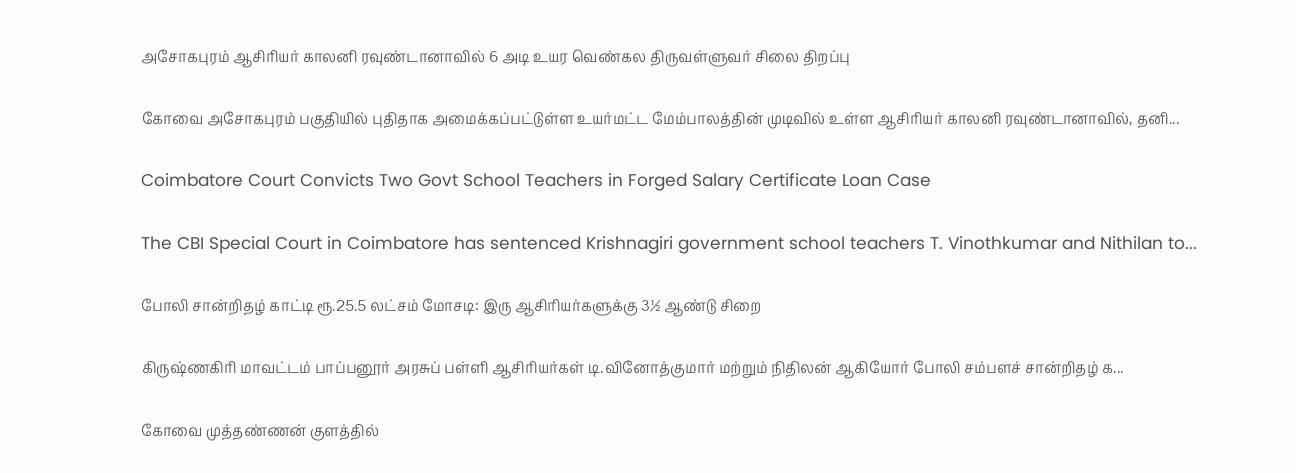அசோகபுரம் ஆசிரியர் காலனி ரவுண்டானாவில் 6 அடி உயர வெண்கல திருவள்ளுவர் சிலை திறப்பு

கோவை அசோகபுரம் பகுதியில் புதிதாக அமைக்கப்பட்டுள்ள உயர்மட்ட மேம்பாலத்தின் முடிவில் உள்ள ஆசிரியர் காலனி ரவுண்டானாவில், தனி...

Coimbatore Court Convicts Two Govt School Teachers in Forged Salary Certificate Loan Case

The CBI Special Court in Coimbatore has sentenced Krishnagiri government school teachers T. Vinothkumar and Nithilan to...

போலி சான்றிதழ் காட்டி ரூ.25.5 லட்சம் மோசடி: இரு ஆசிரியர்களுக்கு 3½ ஆண்டு சிறை

கிருஷ்ணகிரி மாவட்டம் பாப்பனூர் அரசுப் பள்ளி ஆசிரியர்கள் டி.வினோத்குமார் மற்றும் நிதிலன் ஆகியோர் போலி சம்பளச் சான்றிதழ் க...

கோவை முத்தண்ணன் குளத்தில்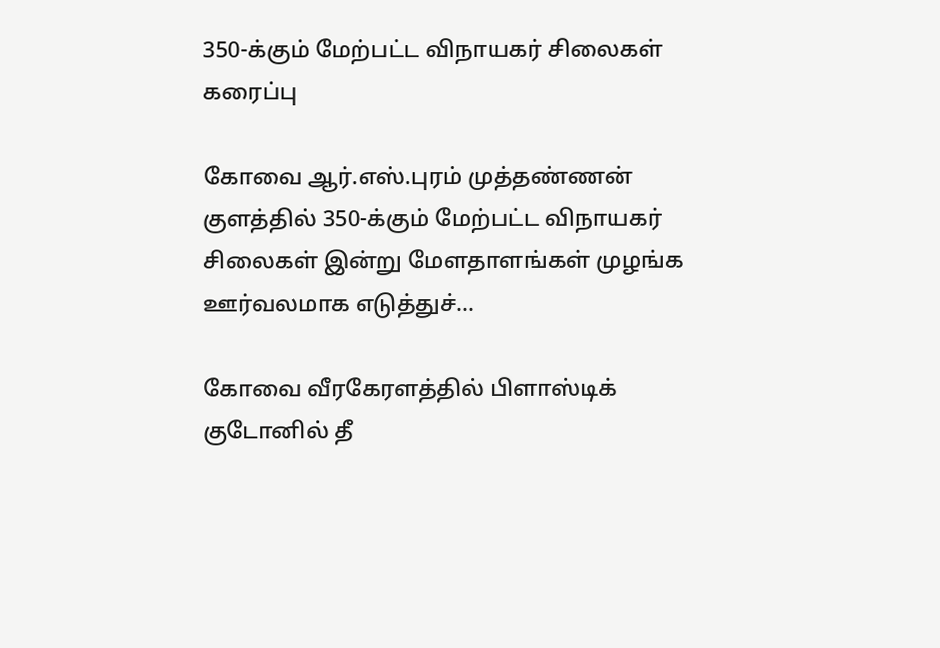350-க்கும் மேற்பட்ட விநாயகர் சிலைகள் கரைப்பு

கோவை ஆர்.எஸ்.புரம் முத்தண்ணன் குளத்தில் 350-க்கும் மேற்பட்ட விநாயகர் சிலைகள் இன்று மேளதாளங்கள் முழங்க ஊர்வலமாக எடுத்துச்...

கோவை வீரகேரளத்தில் பிளாஸ்டிக் குடோனில் தீ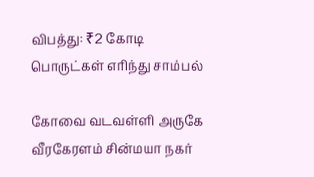விபத்து: ₹2 கோடி பொருட்கள் எரிந்து சாம்பல்

கோவை வடவள்ளி அருகே வீரகேரளம் சின்மயா நகர்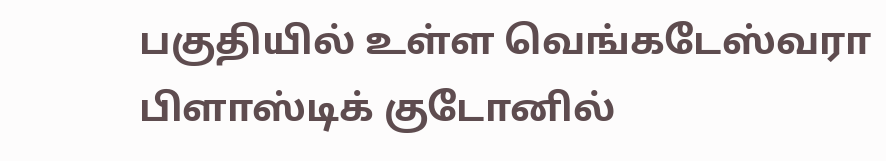பகுதியில் உள்ள வெங்கடேஸ்வரா பிளாஸ்டிக் குடோனில்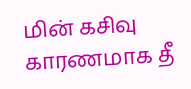மின் கசிவு காரணமாக தீ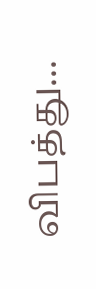விபத்து...